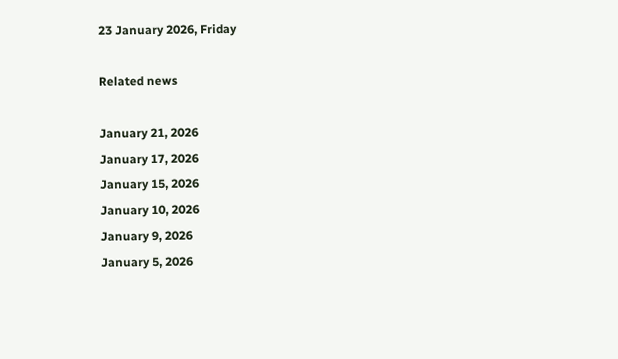23 January 2026, Friday

Related news

January 21, 2026
January 17, 2026
January 15, 2026
January 10, 2026
January 9, 2026
January 5, 2026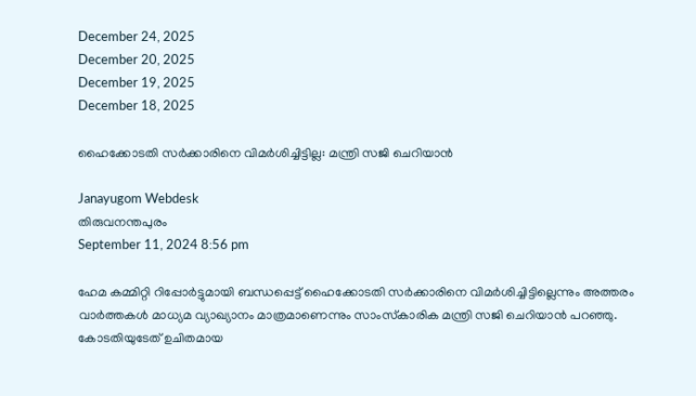December 24, 2025
December 20, 2025
December 19, 2025
December 18, 2025

ഹൈക്കോടതി സര്‍ക്കാരിനെ വിമര്‍ശിച്ചിട്ടില്ല: മന്ത്രി സജി ചെറിയാൻ

Janayugom Webdesk
തിരുവനന്തപുരം
September 11, 2024 8:56 pm

ഹേമ കമ്മിറ്റി റിപ്പോർട്ടുമായി ബന്ധപ്പെട്ട് ഹൈക്കോടതി സർക്കാരിനെ വിമർശിച്ചിട്ടില്ലെന്നും അത്തരം വാര്‍ത്തകള്‍ മാധ്യമ വ്യാഖ്യാനം മാത്രമാണെന്നും സാംസ്‍കാരിക മന്ത്രി സജി ചെറിയാൻ പറഞ്ഞു. കോടതിയുടേത് ഉചിതമായ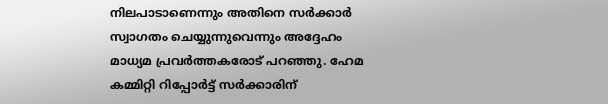നിലപാടാണെന്നും അതിനെ സർക്കാർ സ്വാഗതം ചെയ്യുന്നുവെന്നും അദ്ദേഹം മാധ്യമ പ്രവര്‍ത്തകരോട് പറഞ്ഞു. ഹേമ കമ്മിറ്റി റിപ്പോർട്ട് സർക്കാരിന്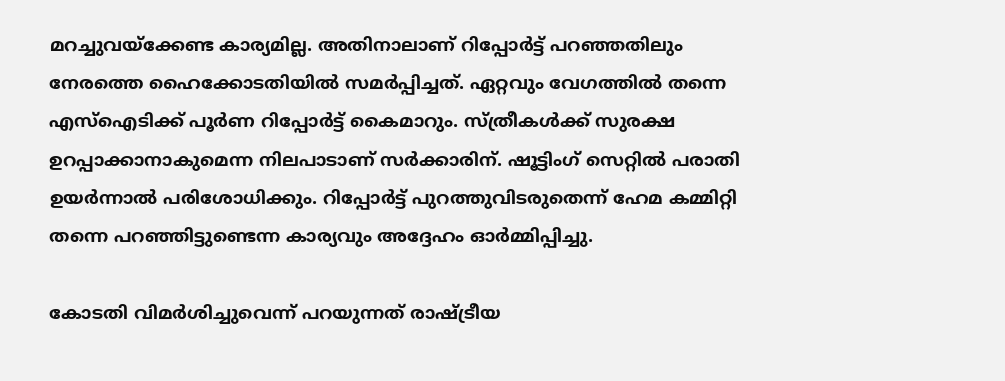മറച്ചുവയ്ക്കേണ്ട കാര്യമില്ല. അതിനാലാണ് റിപ്പോര്‍ട്ട് പറഞ്ഞതിലും നേരത്തെ ഹൈക്കോടതിയിൽ സമർപ്പിച്ചത്. ഏറ്റവും വേഗത്തിൽ തന്നെ എസ്ഐടിക്ക് പൂർണ റിപ്പോർട്ട് കൈമാറും. സ്ത്രീകൾക്ക് സുരക്ഷ ഉറപ്പാക്കാനാകുമെന്ന നിലപാടാണ് സർക്കാരിന്. ഷൂട്ടിംഗ് സെറ്റിൽ പരാതി ഉയർന്നാൽ പരിശോധിക്കും. റിപ്പോർട്ട് പുറത്തുവിടരുതെന്ന് ഹേമ കമ്മിറ്റി തന്നെ പറഞ്ഞിട്ടുണ്ടെന്ന കാര്യവും അദ്ദേഹം ഓര്‍മ്മിപ്പിച്ചു.

കോടതി വിമർശിച്ചുവെന്ന് പറയുന്നത് രാഷ്ട്രീയ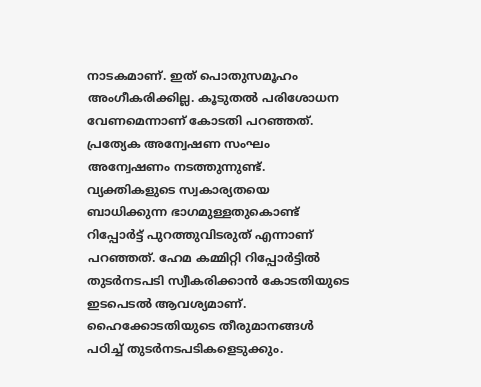നാടകമാണ്. ഇത് പൊതുസമൂഹം അംഗീകരിക്കില്ല. കൂടുതൽ പരിശോധന വേണമെന്നാണ് കോടതി പറഞ്ഞത്. പ്രത്യേക അന്വേഷണ സംഘം അന്വേഷണം നടത്തുന്നുണ്ട്. വ്യക്തികളുടെ സ്വകാര്യതയെ ബാധിക്കുന്ന ഭാഗമുള്ളതുകൊണ്ട് റിപ്പോർട്ട് പുറത്തുവിടരുത് എന്നാണ് പറഞ്ഞത്. ഹേമ കമ്മിറ്റി റിപ്പോർട്ടിൽ തുടർനടപടി സ്വീകരിക്കാൻ കോടതിയുടെ ഇടപെടൽ ആവശ്യമാണ്. ഹൈക്കോടതിയുടെ തീരുമാനങ്ങൾ പഠിച്ച് തുടർനടപടികളെടുക്കും.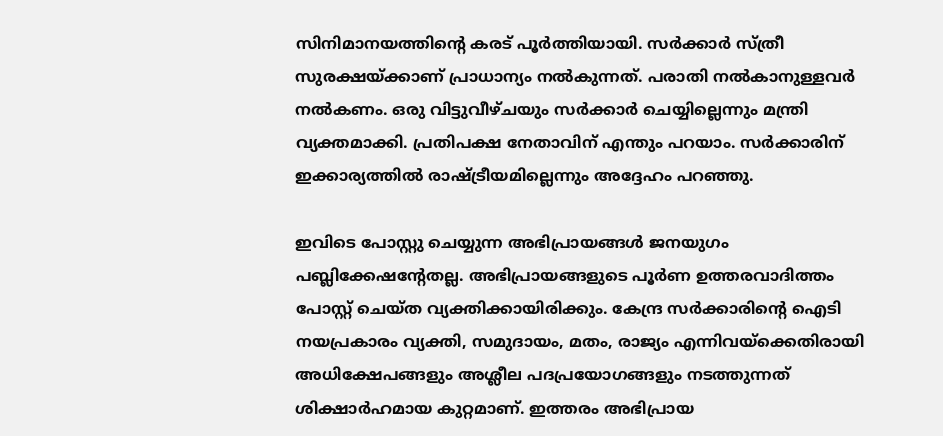സിനിമാനയത്തിന്റെ കരട് പൂർത്തിയായി. സർക്കാർ സ്ത്രീ സുരക്ഷയ്ക്കാണ് പ്രാധാന്യം നൽകുന്നത്. പരാതി നൽകാനുള്ളവർ നൽകണം. ഒരു വിട്ടുവീഴ്ചയും സർക്കാർ ചെയ്യില്ലെന്നും മന്ത്രി വ്യക്തമാക്കി. പ്രതിപക്ഷ നേതാവിന് എന്തും പറയാം. സർക്കാരിന് ഇക്കാര്യത്തിൽ രാഷ്ട്രീയമില്ലെന്നും അദ്ദേഹം പറഞ്ഞു.

ഇവിടെ പോസ്റ്റു ചെയ്യുന്ന അഭിപ്രായങ്ങള്‍ ജനയുഗം പബ്ലിക്കേഷന്റേതല്ല. അഭിപ്രായങ്ങളുടെ പൂര്‍ണ ഉത്തരവാദിത്തം പോസ്റ്റ് ചെയ്ത വ്യക്തിക്കായിരിക്കും. കേന്ദ്ര സര്‍ക്കാരിന്റെ ഐടി നയപ്രകാരം വ്യക്തി, സമുദായം, മതം, രാജ്യം എന്നിവയ്‌ക്കെതിരായി അധിക്ഷേപങ്ങളും അശ്ലീല പദപ്രയോഗങ്ങളും നടത്തുന്നത് ശിക്ഷാര്‍ഹമായ കുറ്റമാണ്. ഇത്തരം അഭിപ്രായ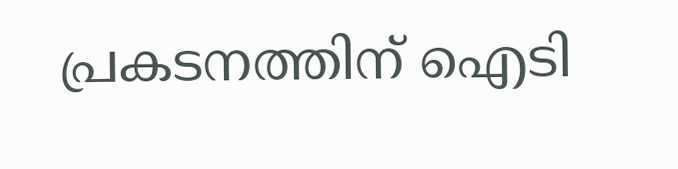പ്രകടനത്തിന് ഐടി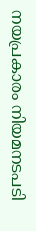നയപ്രകാരം നിയമനടപടി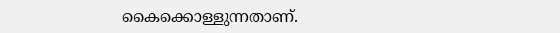കൈക്കൊള്ളുന്നതാണ്.